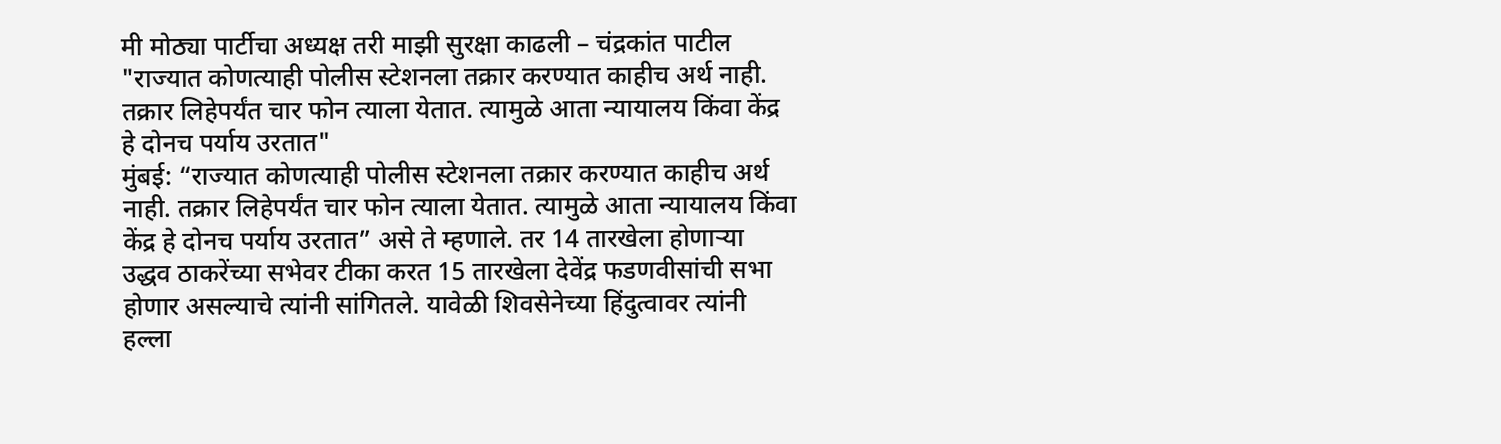मी मोठ्या पार्टीचा अध्यक्ष तरी माझी सुरक्षा काढली – चंद्रकांत पाटील
"राज्यात कोणत्याही पोलीस स्टेशनला तक्रार करण्यात काहीच अर्थ नाही. तक्रार लिहेपर्यंत चार फोन त्याला येतात. त्यामुळे आता न्यायालय किंवा केंद्र हे दोनच पर्याय उरतात"
मुंबई: “राज्यात कोणत्याही पोलीस स्टेशनला तक्रार करण्यात काहीच अर्थ नाही. तक्रार लिहेपर्यंत चार फोन त्याला येतात. त्यामुळे आता न्यायालय किंवा केंद्र हे दोनच पर्याय उरतात” असे ते म्हणाले. तर 14 तारखेला होणाऱ्या उद्धव ठाकरेंच्या सभेवर टीका करत 15 तारखेला देवेंद्र फडणवीसांची सभा होणार असल्याचे त्यांनी सांगितले. यावेळी शिवसेनेच्या हिंदुत्वावर त्यांनी हल्ला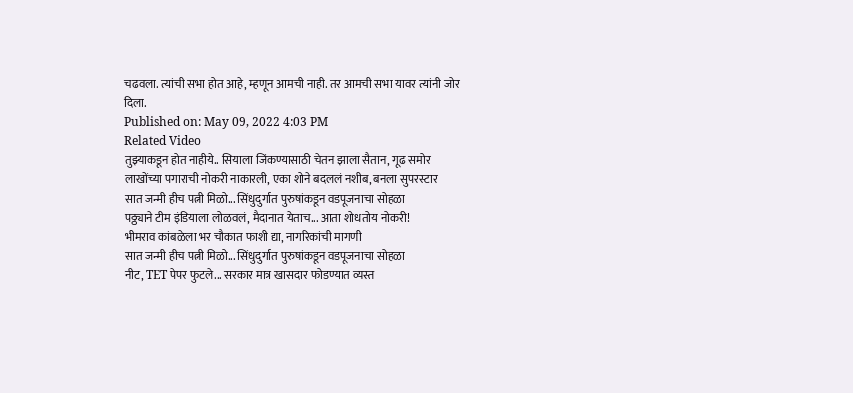चढवला. त्यांची सभा होत आहे, म्हणून आमची नाही. तर आमची सभा यावर त्यांनी जोर दिला.
Published on: May 09, 2022 4:03 PM
Related Video
तुझ्याकडून होत नाहीये.. सियाला जिंकण्यासाठी चेतन झाला सैतान, गूढ समोर
लाखोंच्या पगाराची नोकरी नाकारली, एका शोने बदललं नशीब, बनला सुपरस्टार
सात जन्मी हीच पत्नी मिळो... सिंधुदुर्गात पुरुषांकडून वडपूजनाचा सोहळा
पठ्ठ्याने टीम इंडियाला लोळवलं, मैदानात येताच... आता शोधतोय नोकरी!
भीमराव कांबळेला भर चौकात फाशी द्या, नागरिकांची मागणी
सात जन्मी हीच पत्नी मिळो... सिंधुदुर्गात पुरुषांकडून वडपूजनाचा सोहळा
नीट, TET पेपर फुटले... सरकार मात्र खासदार फोडण्यात व्यस्त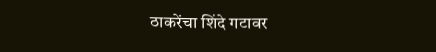ठाकरेंचा शिंदे गटावर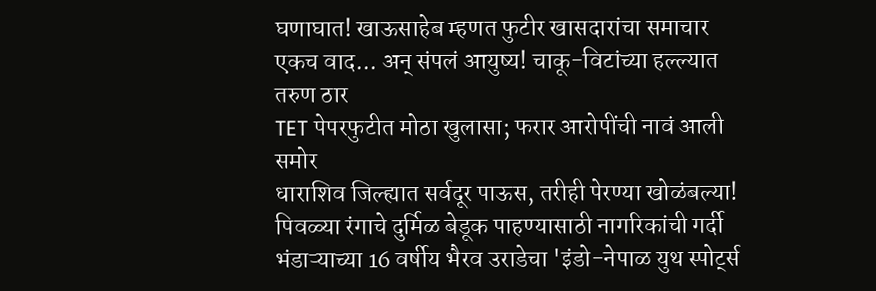घणाघात! खाऊसाहेब म्हणत फुटीर खासदारांचा समाचार
एकच वाद... अन् संपलं आयुष्य! चाकू-विटांच्या हल्ल्यात तरुण ठार
TET पेपरफुटीत मोठा खुलासा; फरार आरोपींची नावं आली समोर
धाराशिव जिल्ह्यात सर्वदूर पाऊस, तरीही पेरण्या खोळंबल्या!
पिवळ्या रंगाचे दुर्मिळ बेडूक पाहण्यासाठी नागरिकांची गर्दी
भंडाऱ्याच्या 16 वर्षीय भैरव उराडेचा 'इंडो-नेपाळ युथ स्पोर्ट्स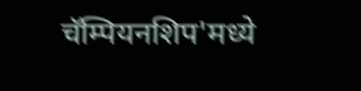चॅम्पियनशिप'मध्ये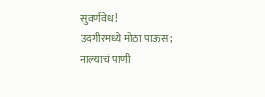सुवर्णवेध!
उदगीरमध्ये मोठा पाऊस; नाल्याचं पाणी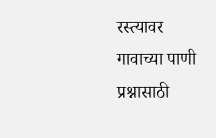रस्त्यावर
गावाच्या पाणी प्रश्नासाठी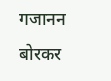गजानन बोरकर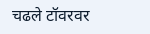चढले टॉवरवर